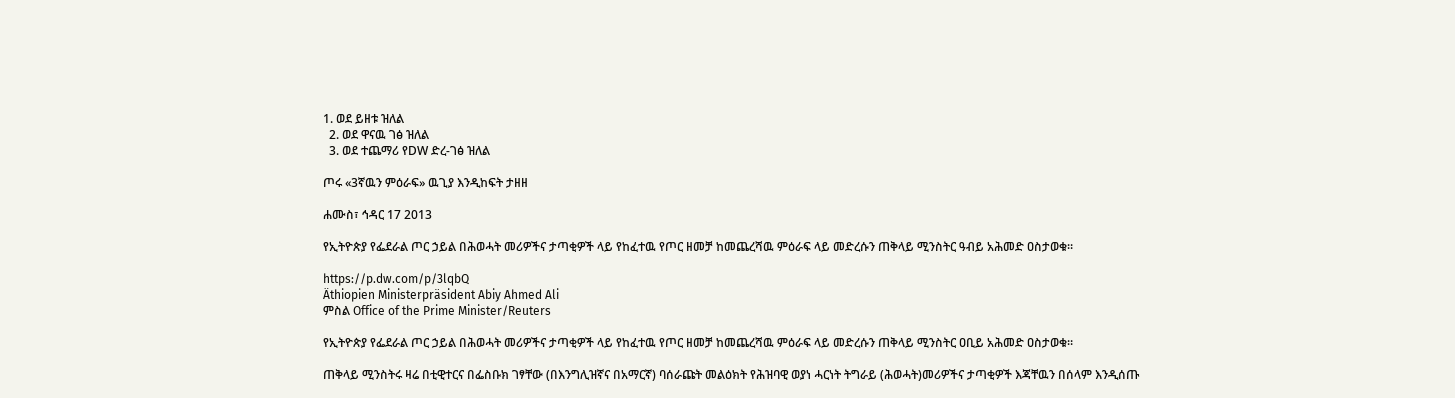1. ወደ ይዘቱ ዝለል
  2. ወደ ዋናዉ ገፅ ዝለል
  3. ወደ ተጨማሪ የDW ድረ-ገፅ ዝለል

ጦሩ «3ኛዉን ምዕራፍ» ዉጊያ እንዲከፍት ታዘዘ

ሐሙስ፣ ኅዳር 17 2013

የኢትዮጵያ የፌደራል ጦር ኃይል በሕወሓት መሪዎችና ታጣቂዎች ላይ የከፈተዉ የጦር ዘመቻ ከመጨረሻዉ ምዕራፍ ላይ መድረሱን ጠቅላይ ሚንስትር ዓብይ አሕመድ ዐስታወቁ።

https://p.dw.com/p/3lqbQ
Äthiopien Ministerpräsident Abiy Ahmed Ali
ምስል Office of the Prime Minister/Reuters

የኢትዮጵያ የፌደራል ጦር ኃይል በሕወሓት መሪዎችና ታጣቂዎች ላይ የከፈተዉ የጦር ዘመቻ ከመጨረሻዉ ምዕራፍ ላይ መድረሱን ጠቅላይ ሚንስትር ዐቢይ አሕመድ ዐስታወቁ።

ጠቅላይ ሚንስትሩ ዛሬ በቲዊተርና በፌስቡክ ገፃቸው (በእንግሊዝኛና በአማርኛ) ባሰራጩት መልዕክት የሕዝባዊ ወያነ ሓርነት ትግራይ (ሕወሓት)መሪዎችና ታጣቂዎች እጃቸዉን በሰላም እንዲሰጡ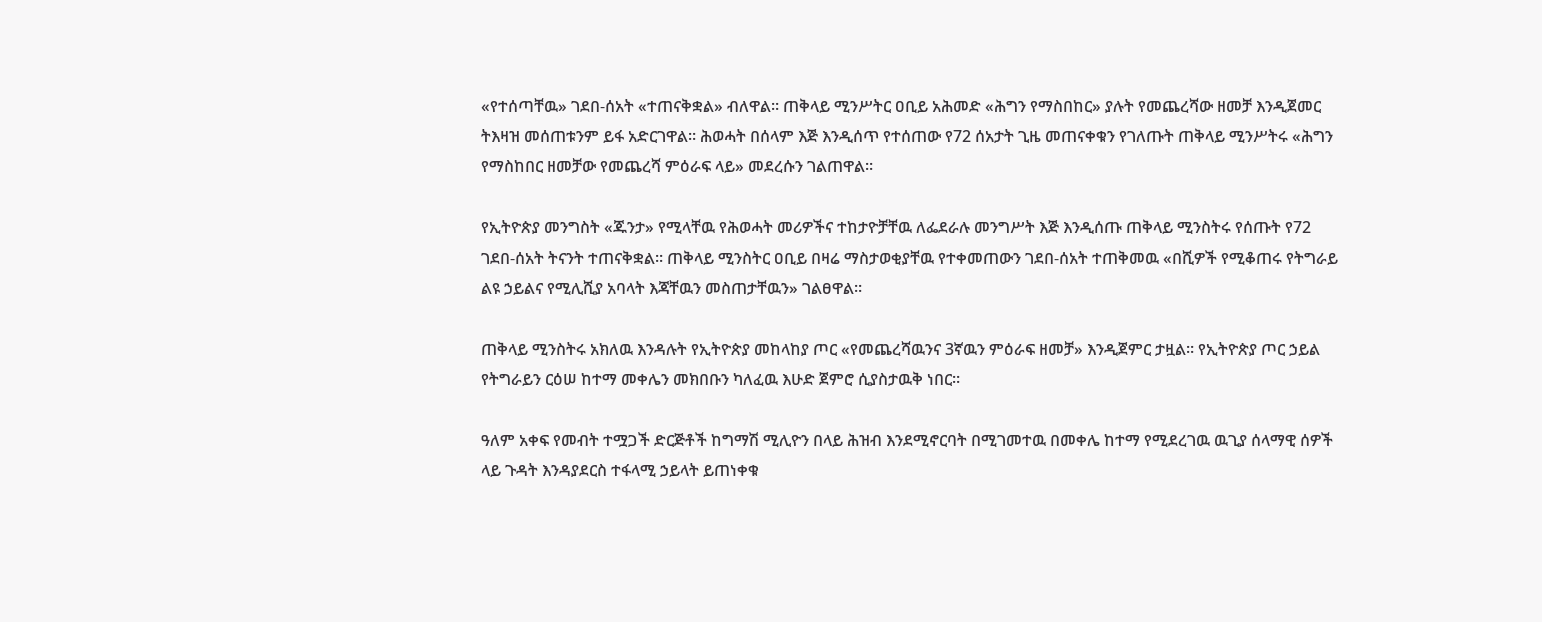«የተሰጣቸዉ» ገደበ-ሰአት «ተጠናቅቋል» ብለዋል። ጠቅላይ ሚንሥትር ዐቢይ አሕመድ «ሕግን የማስበከር» ያሉት የመጨረሻው ዘመቻ እንዲጀመር ትእዛዝ መሰጠቱንም ይፋ አድርገዋል። ሕወሓት በሰላም እጅ እንዲሰጥ የተሰጠው የ72 ሰአታት ጊዜ መጠናቀቁን የገለጡት ጠቅላይ ሚንሥትሩ «ሕግን የማስከበር ዘመቻው የመጨረሻ ምዕራፍ ላይ» መደረሱን ገልጠዋል።

የኢትዮጵያ መንግስት «ጁንታ» የሚላቸዉ የሕወሓት መሪዎችና ተከታዮቻቸዉ ለፌደራሉ መንግሥት እጅ እንዲሰጡ ጠቅላይ ሚንስትሩ የሰጡት የ72 ገደበ-ሰአት ትናንት ተጠናቅቋል። ጠቅላይ ሚንስትር ዐቢይ በዛሬ ማስታወቂያቸዉ የተቀመጠውን ገደበ-ሰአት ተጠቅመዉ «በሺዎች የሚቆጠሩ የትግራይ ልዩ ኃይልና የሚሊሺያ አባላት እጃቸዉን መስጠታቸዉን» ገልፀዋል።

ጠቅላይ ሚንስትሩ አክለዉ እንዳሉት የኢትዮጵያ መከላከያ ጦር «የመጨረሻዉንና 3ኛዉን ምዕራፍ ዘመቻ» እንዲጀምር ታዟል። የኢትዮጵያ ጦር ኃይል የትግራይን ርዕሠ ከተማ መቀሌን መክበቡን ካለፈዉ እሁድ ጀምሮ ሲያስታዉቅ ነበር።

ዓለም አቀፍ የመብት ተሟጋች ድርጅቶች ከግማሽ ሚሊዮን በላይ ሕዝብ እንደሚኖርባት በሚገመተዉ በመቀሌ ከተማ የሚደረገዉ ዉጊያ ሰላማዊ ሰዎች ላይ ጉዳት እንዳያደርስ ተፋላሚ ኃይላት ይጠነቀቁ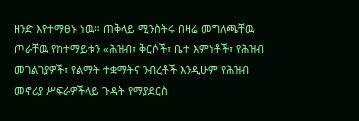ዘንድ እየተማፀኑ ነዉ። ጠቅላይ ሚንስትሩ በዛሬ መግለጫቸዉ ጦራቸዉ የከተማይቱን «ሕዝብ፣ ቅርሶች፣ ቤተ እምነቶች፣ የሕዝብ መገልገያዎች፣ የልማት ተቋማትና ንብረቶች እንዲሁም የሕዝብ መኖሪያ ሥፍራዎችላይ ጉዳት የማያደርስ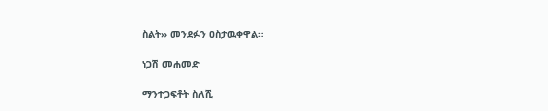ስልት» መንደፉን ዐስታዉቀዋል።

ነጋሽ መሐመድ

ማንተጋፍቶት ስለሺ